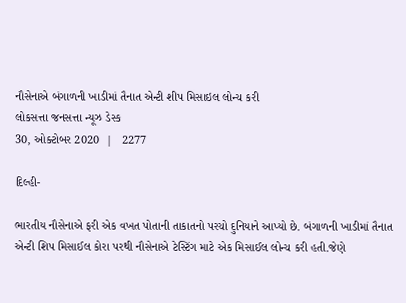નૌસેનાએ બંગાળની ખાડીમાં તૈનાત એન્ટી શીપ મિસાઇલ લોન્ચ કરી
લોકસત્તા જનસત્તા ન્યૂઝ ડેસ્ક
30, ઓક્ટોબર 2020  |   2277

દિલ્હી-

ભારતીય નૌસેનાએ ફરી એક વખત પોતાની તાકાતનો પરચો દુનિયાને આપ્યો છે. બંગાળની ખાડીમાં તૈનાત એન્ટી શિપ મિસાઈલ કોરા પરથી નૌસેનાએ ટેસ્ટિંગ માટે એક મિસાઈલ લોન્ચ કરી હતી.જેણે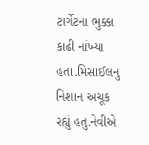ટાર્ગેટના ભુક્કા કાઢી નાંખ્યા હતા.મિસાઈલનુ નિશાન અચૂક રહ્યું હતુ.નેવીએ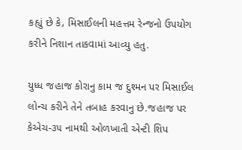કહ્યું છે કે, મિસાઈલની મહત્તમ રેન્જનો ઉપયોગ કરીને નિશાન તાકવામાં આવ્યુ હતુ.

યુધ્ધ જહાજ કોરાનુ કામ જ દુશ્મન પર મિસાઈલ લોન્ચ કરીને તેને તબાહ કરવાનુ છે.જહાજ પર કેએચ-૩૫ નામથી ઓળખાતી એન્ટી શિપ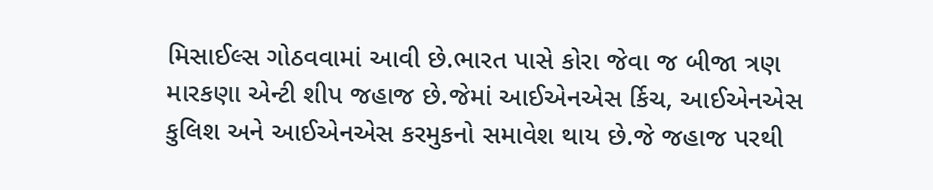મિસાઈલ્સ ગોઠવવામાં આવી છે.ભારત પાસે કોરા જેવા જ બીજા ત્રણ મારકણા એન્ટી શીપ જહાજ છે.જેમાં આઈએનએસ ર્કિચ, આઈએનએસ કુલિશ અને આઈએનએસ કરમુકનો સમાવેશ થાય છે.જે જહાજ પરથી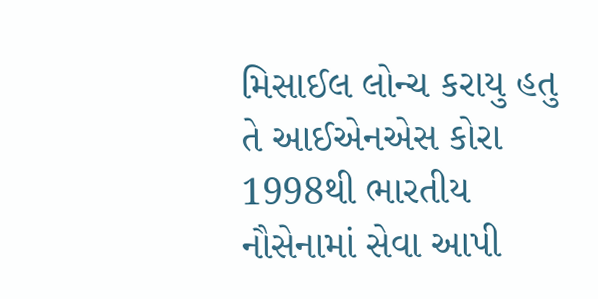મિસાઈલ લોન્ચ કરાયુ હતુ તે આઈએનએસ કોરા 1998થી ભારતીય નૌસેનામાં સેવા આપી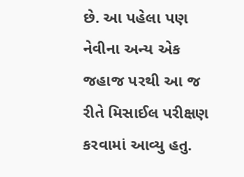છે. આ પહેલા પણ નેવીના અન્ય એક જહાજ પરથી આ જ રીતે મિસાઈલ પરીક્ષણ કરવામાં આવ્યુ હતુ.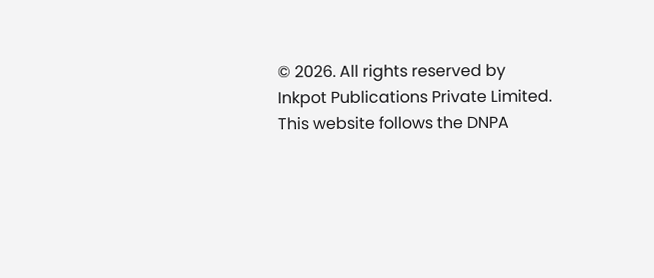© 2026. All rights reserved by Inkpot Publications Private Limited.
This website follows the DNPA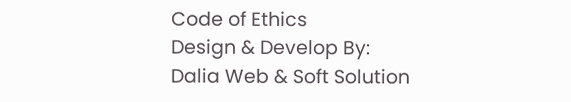Code of Ethics
Design & Develop By:
Dalia Web & Soft Solution